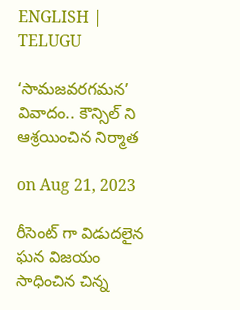ENGLISH | TELUGU

‘సామజవరగమన’ వివాదం.. కౌన్సిల్ ని ఆశ్రయించిన నిర్మాత

on Aug 21, 2023

రీసెంట్ గా విడుదలైన ఘన విజయం సాధించిన చిన్న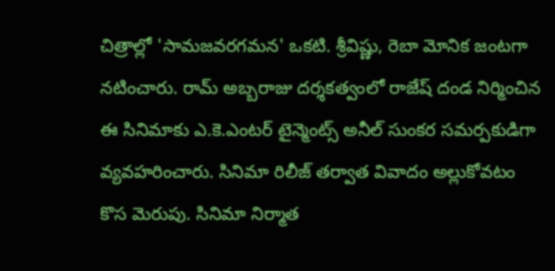చిత్రాల్లో 'సామజవరగమన' ఒకటి. శ్రీవిష్ణు, రెబా మోనిక జంటగా నటించారు. రామ్ అబ్బరాజు దర్శకత్వంలో రాజేష్ దండ నిర్మించిన ఈ సినిమాకు ఎ.కె.ఎంటర్ టైన్మెంట్స్ అనీల్ సుంకర సమర్పకుడిగా వ్యవహరించారు. సినిమా రిలీజ్ తర్వాత వివాదం అల్లుకోవటం కొస మెరుపు. సినిమా నిర్మాత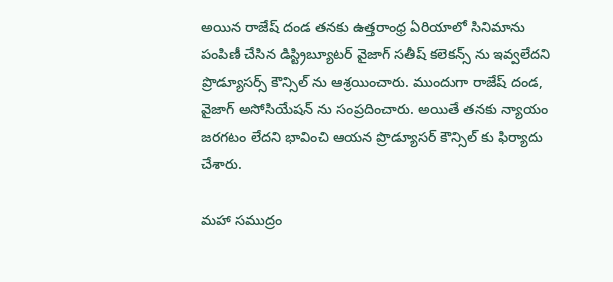అయిన రాజేష్ దండ తనకు ఉత్తరాంధ్ర ఏరియాలో సినిమాను పంపిణీ చేసిన డిస్ట్రిబ్యూటర్ వైజాగ్ సతీష్ కలెకన్స్ ను ఇవ్వలేదని ప్రొడ్యూసర్స్ కౌన్సిల్ ను ఆశ్రయించారు. ముందుగా రాజేష్ దండ, వైజాగ్ అసోసియేషన్ ను సంప్రదించారు. అయితే తనకు న్యాయం జరగటం లేదని భావించి ఆయన ప్రొడ్యూసర్ కౌన్సిల్ కు ఫిర్యాదు చేశారు.

మహా సముద్రం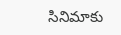సినిమాకు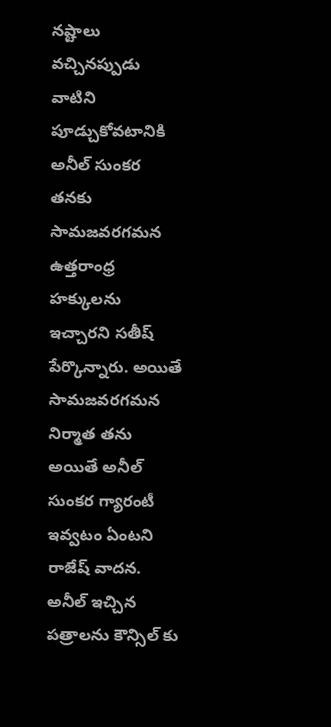నష్టాలు వచ్చినప్పుడు వాటిని పూడ్చుకోవటానికి అనీల్ సుంకర తనకు సామజవరగమన ఉత్తరాంధ్ర హక్కులను ఇచ్చారని సతీష్ పేర్కొన్నారు. అయితే సామజవరగమన నిర్మాత తను అయితే అనీల్ సుంకర గ్యారంటీ ఇవ్వటం ఏంటని రాజేష్ వాదన. అనీల్ ఇచ్చిన పత్రాలను కౌన్సిల్ కు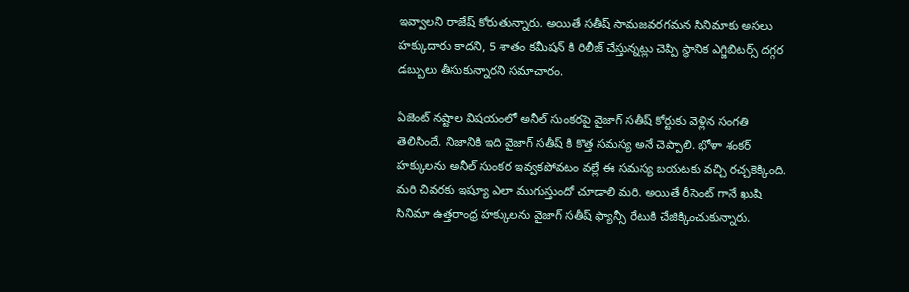ఇవ్వాలని రాజేష్ కోరుతున్నారు. అయితే సతీష్ సామజవరగమన సినిమాకు అసలు హక్కుదారు కాదని, 5 శాతం కమీషన్ కి రిలీజ్ చేస్తున్నట్లు చెప్పి స్థానిక ఎగ్జిబిటర్స్ దగ్గర డబ్బులు తీసుకున్నారని సమాచారం.

ఏజెంట్ నష్టాల విషయంలో అనీల్ సుంకరపై వైజాగ్ సతీష్ కోర్టుకు వెళ్లిన సంగతి తెలిసిందే. నిజానికి ఇది వైజాగ్ సతీష్ కి కొత్త సమస్య అనే చెప్పాలి. భోళా శంకర్ హక్కులను అనీల్ సుంకర ఇవ్వకపోవటం వల్లే ఈ సమస్య బయటకు వచ్చి రచ్చకెక్కింది. మరి చివరకు ఇష్యూ ఎలా ముగుస్తుందో చూడాలి మరి. అయితే రీసెంట్ గానే ఖుషి సినిమా ఉత్తరాంధ్ర హక్కులను వైజాగ్ సతీష్ ఫ్యాన్సీ రేటుకి చేజిక్కించుకున్నారు.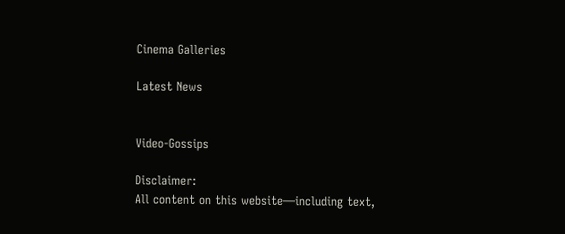Cinema Galleries

Latest News


Video-Gossips

Disclaimer:
All content on this website—including text,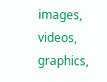images, videos, graphics,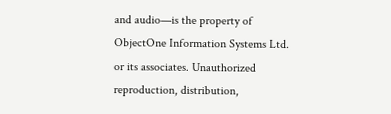and audio—is the property of ObjectOne Information Systems Ltd. or its associates. Unauthorized reproduction, distribution,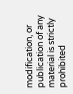modification, or publication of any material is strictly prohibited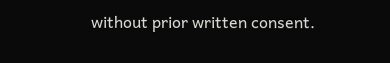without prior written consent.